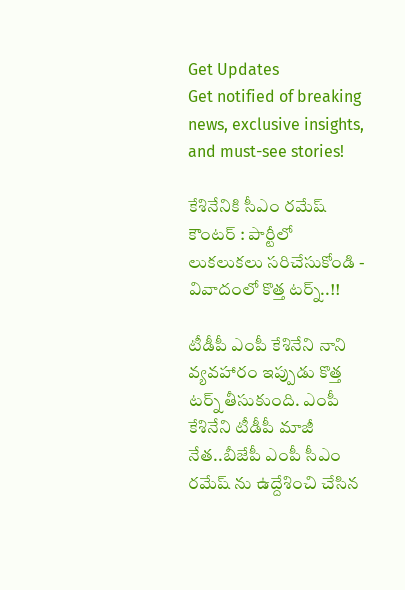Get Updates
Get notified of breaking news, exclusive insights, and must-see stories!

కేశినేనికి సీఎం రమేష్ కౌంటర్ : పార్టీలో లుకలుకలు సరిచేసుకోండి - వివాదంలో కొత్త టర్న్..!!

టీడీపీ ఎంపీ కేశినేని నాని వ్యవహారం ఇప్పుడు కొత్త టర్న్ తీసుకుంది. ఎంపీ కేశినేని టీడీపీ మాజీ నేత..బీజేపీ ఎంపీ సీఎం రమేష్ ను ఉద్దేశించి చేసిన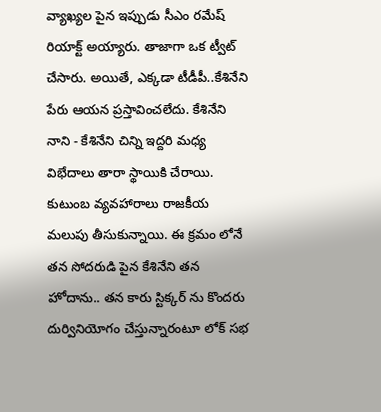వ్యాఖ్యల పైన ఇప్పుడు సీఎం రమేష్ రియాక్ట్ అయ్యారు. తాజాగా ఒక ట్వీట్ చేసారు. అయితే, ఎక్కడా టీడీపీ..కేశినేని పేరు ఆయన ప్రస్తావించలేదు. కేశినేని నాని - కేశినేని చిన్ని ఇద్దరి మధ్య విభేదాలు తారా స్థాయికి చేరాయి. కుటుంబ వ్యవహారాలు రాజకీయ మలుపు తీసుకున్నాయి. ఈ క్రమం లోనే తన సోదరుడి పైన కేశినేని తన హోదాను.. తన కారు స్టిక్కర్ ను కొందరు దుర్వినియోగం చేస్తున్నారంటూ లోక్ సభ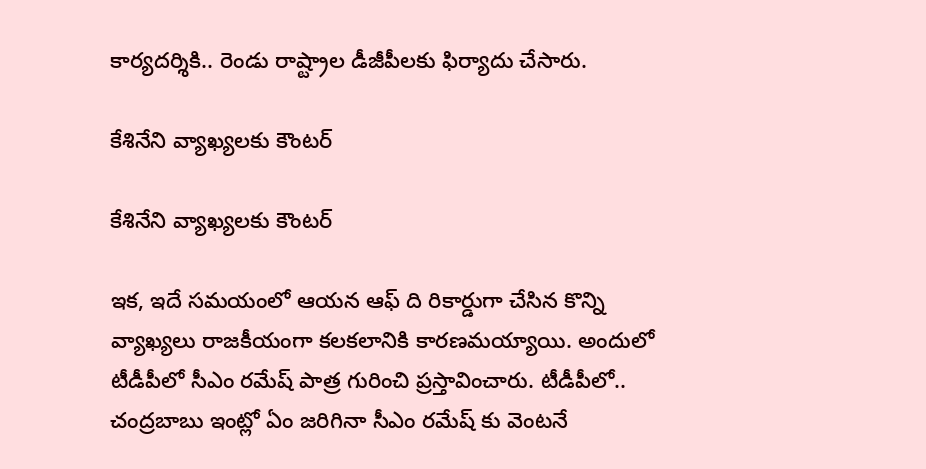కార్యదర్శికి.. రెండు రాష్ట్రాల డీజీపీలకు ఫిర్యాదు చేసారు.

కేశినేని వ్యాఖ్యలకు కౌంటర్

కేశినేని వ్యాఖ్యలకు కౌంటర్

ఇక, ఇదే సమయంలో ఆయన ఆఫ్ ది రికార్డుగా చేసిన కొన్ని వ్యాఖ్యలు రాజకీయంగా కలకలానికి కారణమయ్యాయి. అందులో టీడీపీలో సీఎం రమేష్ పాత్ర గురించి ప్రస్తావించారు. టీడీపీలో.. చంద్రబాబు ఇంట్లో ఏం జరిగినా సీఎం రమేష్ కు వెంటనే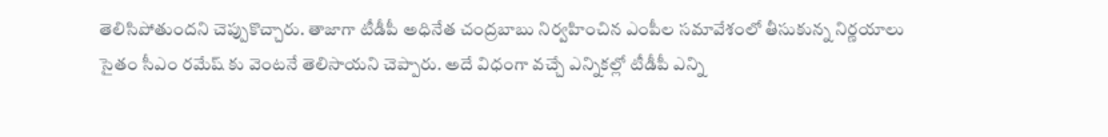తెలిసిపోతుందని చెప్పుకొచ్చారు. తాజాగా టీడీపీ అధినేత చంద్రబాబు నిర్వహించిన ఎంపీల సమావేశంలో తీసుకున్న నిర్ణయాలు సైతం సీఎం రమేష్ కు వెంటనే తెలిసాయని చెప్పారు. అదే విధంగా వచ్చే ఎన్నికల్లో టీడీపీ ఎన్ని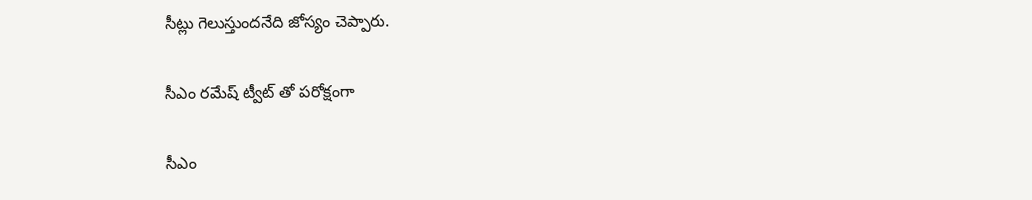సీట్లు గెలుస్తుందనేది జోస్యం చెప్పారు.

సీఎం రమేష్ ట్వీట్ తో పరోక్షంగా

సీఎం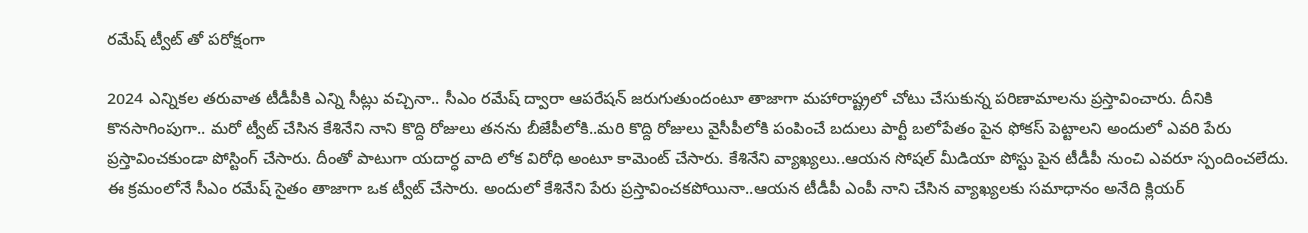రమేష్ ట్వీట్ తో పరోక్షంగా

2024 ఎన్నికల తరువాత టీడీపీకి ఎన్ని సీట్లు వచ్చినా.. సీఎం రమేష్ ద్వారా ఆపరేషన్ జరుగుతుందంటూ తాజాగా మహారాష్ట్రలో చోటు చేసుకున్న పరిణామాలను ప్రస్తావించారు. దీనికి కొనసాగింపుగా.. మరో ట్వీట్ చేసిన కేశినేని నాని కొద్ది రోజులు తనను బీజేపీలోకి..మరి కొద్ది రోజులు వైసీపీలోకి పంపించే బదులు పార్టీ బలోపేతం పైన ఫోకస్ పెట్టాలని అందులో ఎవరి పేరు ప్రస్తావించకుండా పోస్టింగ్ చేసారు. దీంతో పాటుగా యదార్ధ వాది లోక విరోధి అంటూ కామెంట్ చేసారు. కేశినేని వ్యాఖ్యలు..ఆయన సోషల్ మీడియా పోస్టు పైన టీడీపీ నుంచి ఎవరూ స్పందించలేదు. ఈ క్రమంలోనే సీఎం రమేష్ సైతం తాజాగా ఒక ట్వీట్ చేసారు. అందులో కేశినేని పేరు ప్రస్తావించకపోయినా..ఆయన టీడీపీ ఎంపీ నాని చేసిన వ్యాఖ్యలకు సమాధానం అనేది క్లియర్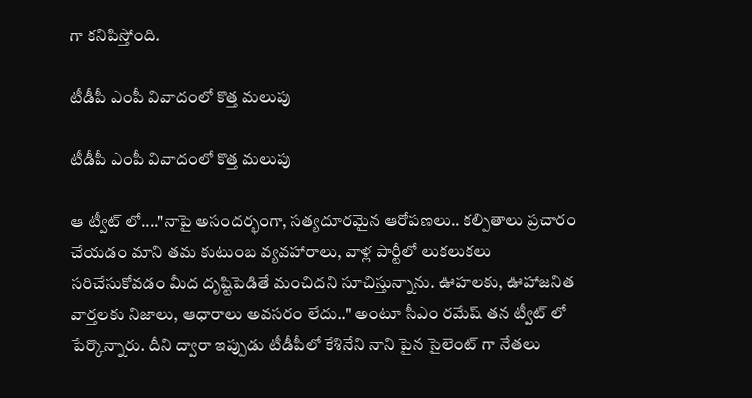గా కనిపిస్తోంది.

టీడీపీ ఎంపీ వివాదంలో కొత్త మలుపు

టీడీపీ ఎంపీ వివాదంలో కొత్త మలుపు

ఆ ట్వీట్ లో...."నాపై అసందర్భంగా, సత్యదూరమైన ఆరోపణలు.. కల్పితాలు ప్రచారం చేయడం మాని తమ కుటుంబ వ్యవహారాలు, వాళ్ల పార్టీలో లుకలుకలు సరిచేసుకోవడం మీద దృష్టిపెడితే మంచిదని సూచిస్తున్నాను. ఊహలకు, ఊహాజనిత వార్తలకు నిజాలు, ఆధారాలు అవసరం లేదు.." అంటూ సీఎం రమేష్ తన ట్వీట్ లో పేర్కొన్నారు. దీని ద్వారా ఇప్పుడు టీడీపీలో కేశినేని నాని పైన సైలెంట్ గా నేతలు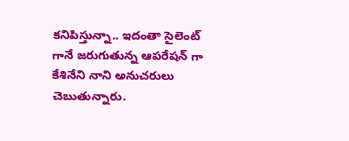కనిపిస్తున్నా.. ఇదంతా సైలెంట్ గానే జరుగుతున్న ఆపరేషన్ గా కేశినేని నాని అనుచరులు చెబుతున్నారు.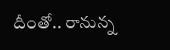దీంతో.. రానున్న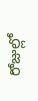రోజుల్లో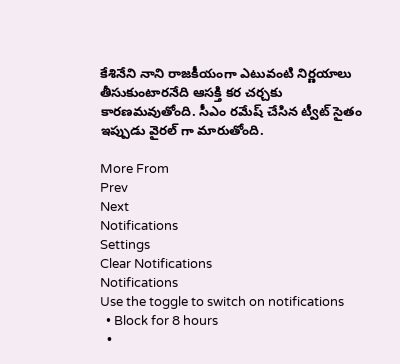కేశినేని నాని రాజకీయంగా ఎటువంటి నిర్ణయాలు తీసుకుంటారనేది ఆసక్తి కర చర్చకు కారణమవుతోంది. సీఎం రమేష్ చేసిన ట్వీట్ సైతం ఇప్పుడు వైరల్ గా మారుతోంది.

More From
Prev
Next
Notifications
Settings
Clear Notifications
Notifications
Use the toggle to switch on notifications
  • Block for 8 hours
  •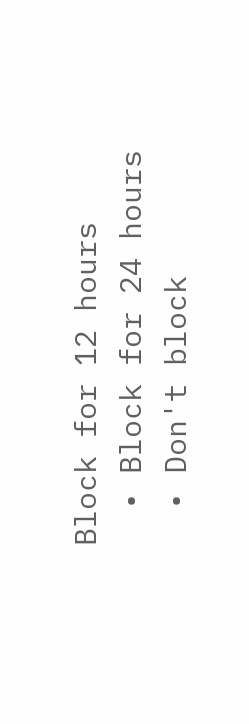Block for 12 hours
  • Block for 24 hours
  • Don't block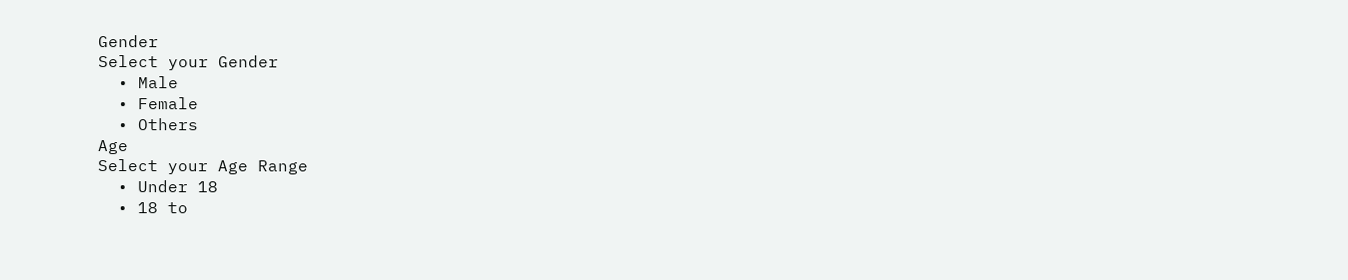Gender
Select your Gender
  • Male
  • Female
  • Others
Age
Select your Age Range
  • Under 18
  • 18 to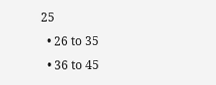25
  • 26 to 35
  • 36 to 45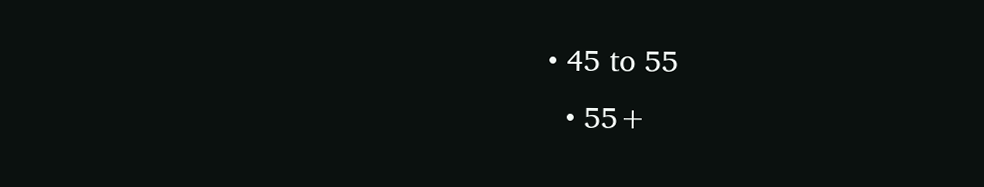• 45 to 55
  • 55+